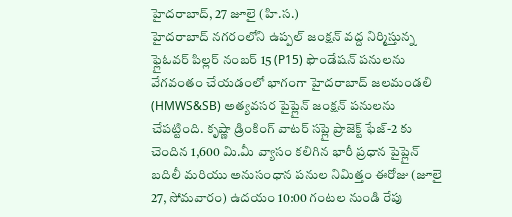హైదరాబాద్, 27 జూలై (హి.స.)
హైదరాబాద్ నగరంలోని ఉప్పల్ జంక్షన్ వద్ద నిర్మిస్తున్న ఫ్లైఓవర్ పిల్లర్ నంబర్ 15 (P15) ఫౌండేషన్ పనులను వేగవంతం చేయడంలో భాగంగా హైదరాబాద్ జలమండలి (HMWS&SB) అత్యవసర పైప్లైన్ జంక్షన్ పనులను చేపట్టింది. కృష్ణా డ్రింకింగ్ వాటర్ సప్లై ప్రాజెక్ట్ ఫేజ్-2 కు చెందిన 1,600 మి.మీ వ్యాసం కలిగిన భారీ ప్రధాన పైప్లైన్ బదిలీ మరియు అనుసంధాన పనుల నిమిత్తం ఈరోజు (జూలై 27, సోమవారం) ఉదయం 10:00 గంటల నుండి రేపు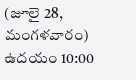(జూలై 28, మంగళవారం) ఉదయం 10:00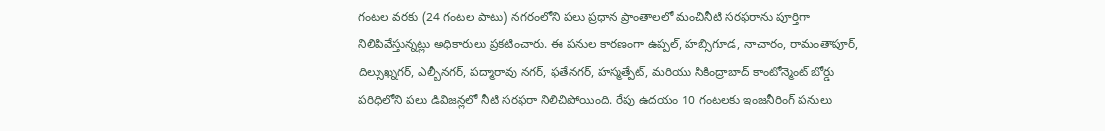గంటల వరకు (24 గంటల పాటు) నగరంలోని పలు ప్రధాన ప్రాంతాలలో మంచినీటి సరఫరాను పూర్తిగా నిలిపివేస్తున్నట్లు అధికారులు ప్రకటించారు. ఈ పనుల కారణంగా ఉప్పల్, హబ్సిగూడ, నాచారం, రామంతాపూర్, దిల్సుఖ్నగర్, ఎల్బీనగర్, పద్మారావు నగర్, ఫతేనగర్, హస్మత్పేట్, మరియు సికింద్రాబాద్ కాంటోన్మెంట్ బోర్డు పరిధిలోని పలు డివిజన్లలో నీటి సరఫరా నిలిచిపోయింది. రేపు ఉదయం 10 గంటలకు ఇంజనీరింగ్ పనులు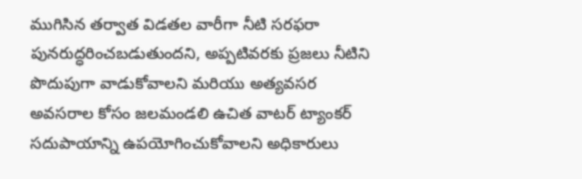ముగిసిన తర్వాత విడతల వారీగా నీటి సరఫరా పునరుద్ధరించబడుతుందని, అప్పటివరకు ప్రజలు నీటిని పొదుపుగా వాడుకోవాలని మరియు అత్యవసర అవసరాల కోసం జలమండలి ఉచిత వాటర్ ట్యాంకర్ సదుపాయాన్ని ఉపయోగించుకోవాలని అధికారులు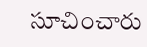సూచించారు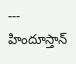---
హిందూస్తాన్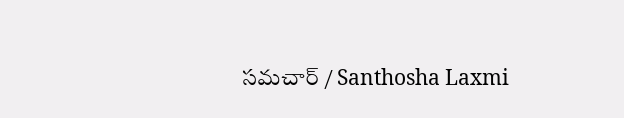సమచార్ / Santhosha Laxmi